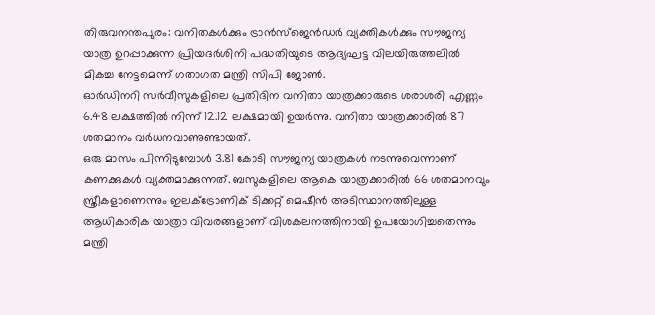തിരുവനന്തപുരം: വനിതകൾക്കും ട്രാൻസ്ജെൻഡർ വ്യക്തികൾക്കും സൗജന്യ യാത്ര ഉറപ്പാക്കുന്ന പ്രിയദർശിനി പദ്ധതിയുടെ ആദ്യഘട്ട വിലയിരുത്തലിൽ മികച്ച നേട്ടമെന്ന് ഗതാഗത മന്ത്രി സിപി ജോൺ.
ഓർഡിനറി സർവീസുകളിലെ പ്രതിദിന വനിതാ യാത്രക്കാരുടെ ശരാശരി എണ്ണം 6.48 ലക്ഷത്തിൽ നിന്ന് 12.12 ലക്ഷമായി ഉയർന്നു. വനിതാ യാത്രക്കാരിൽ 87 ശതമാനം വർധനവാണുണ്ടായത്.
ഒരു മാസം പിന്നിടുമ്പോൾ 3.81 കോടി സൗജന്യ യാത്രകൾ നടന്നുവെന്നാണ് കണക്കുകൾ വ്യക്തമാക്കുന്നത്. ബസുകളിലെ ആകെ യാത്രക്കാരിൽ 66 ശതമാനവും സ്ത്രീകളാണെന്നും ഇലക്ട്രോണിക് ടിക്കറ്റ് മെഷീൻ അടിസ്ഥാനത്തിലുള്ള ആധികാരിക യാത്രാ വിവരങ്ങളാണ് വിശകലനത്തിനായി ഉപയോഗിച്ചതെന്നും മന്ത്രി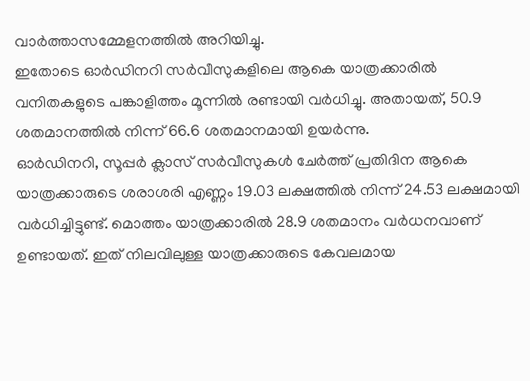വാർത്താസമ്മേളനത്തിൽ അറിയിച്ചു.
ഇതോടെ ഓർഡിനറി സർവീസുകളിലെ ആകെ യാത്രക്കാരിൽ വനിതകളുടെ പങ്കാളിത്തം മൂന്നിൽ രണ്ടായി വർധിച്ചു. അതായത്, 50.9 ശതമാനത്തിൽ നിന്ന് 66.6 ശതമാനമായി ഉയർന്നു.
ഓർഡിനറി, സൂപ്പർ ക്ലാസ് സർവീസുകൾ ചേർത്ത് പ്രതിദിന ആകെ യാത്രക്കാരുടെ ശരാശരി എണ്ണം 19.03 ലക്ഷത്തിൽ നിന്ന് 24.53 ലക്ഷമായി വർധിച്ചിട്ടുണ്ട്. മൊത്തം യാത്രക്കാരിൽ 28.9 ശതമാനം വർധനവാണ് ഉണ്ടായത്. ഇത് നിലവിലുള്ള യാത്രക്കാരുടെ കേവലമായ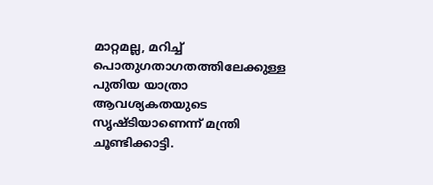മാറ്റമല്ല, മറിച്ച് പൊതുഗതാഗതത്തിലേക്കുള്ള പുതിയ യാത്രാ ആവശ്യകതയുടെ സൃഷ്ടിയാണെന്ന് മന്ത്രി ചൂണ്ടിക്കാട്ടി.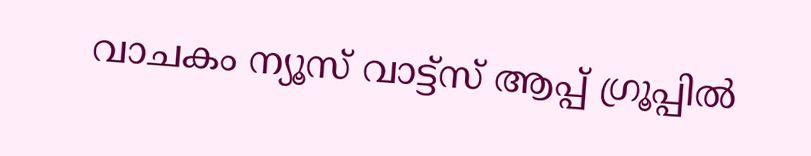വാചകം ന്യൂസ് വാട്ട്സ് ആപ്പ് ഗ്രൂപ്പിൽ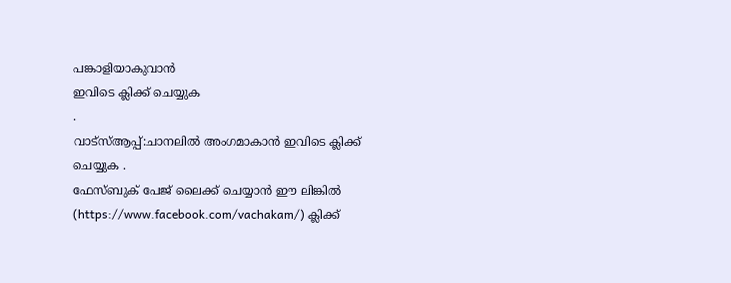പങ്കാളിയാകുവാൻ
ഇവിടെ ക്ലിക്ക് ചെയ്യുക
.
വാട്സ്ആപ്പ്:ചാനലിൽ അംഗമാകാൻ ഇവിടെ ക്ലിക്ക് ചെയ്യുക .
ഫേസ്ബുക് പേജ് ലൈക്ക് ചെയ്യാൻ ഈ ലിങ്കിൽ (https://www.facebook.com/vachakam/) ക്ലിക്ക്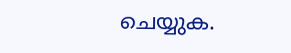ചെയ്യുക.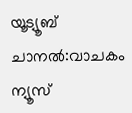യൂട്യൂബ് ചാനൽ:വാചകം ന്യൂസ്